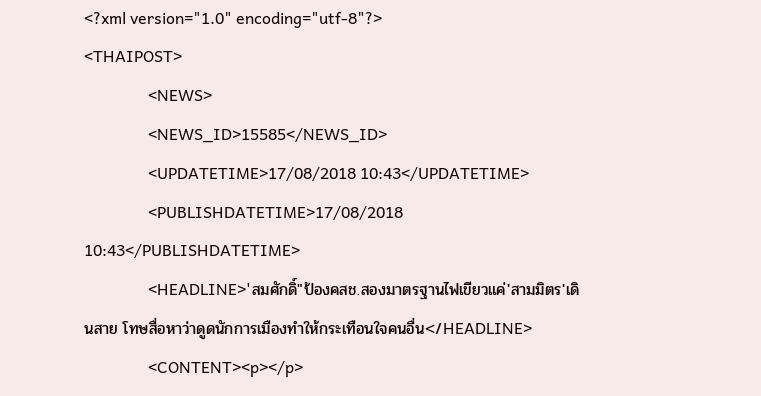<?xml version="1.0" encoding="utf-8"?>
<THAIPOST>
                <NEWS>
                <NEWS_ID>15585</NEWS_ID>
                <UPDATETIME>17/08/2018 10:43</UPDATETIME>
                <PUBLISHDATETIME>17/08/2018 10:43</PUBLISHDATETIME>
                <HEADLINE>'สมศักดิ์"ป้องคสช.สองมาตรฐานไฟเขียวแค่'สามมิตร'เดินสาย โทษสื่อหาว่าดูดนักการเมืองทำให้กระเทือนใจคนอื่น</HEADLINE>
                <CONTENT><p></p>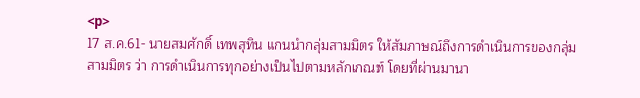<p>
17 ส.ค.61- นายสมศักดิ์ เทพสุทิน แกนนำกลุ่มสามมิตร ให้สัมภาษณ์ถึงการดำเนินการของกลุ่มสามมิตร ว่า การดำเนินการทุกอย่างเป็นไปตามหลักเกณฑ์ โดยที่ผ่านมานา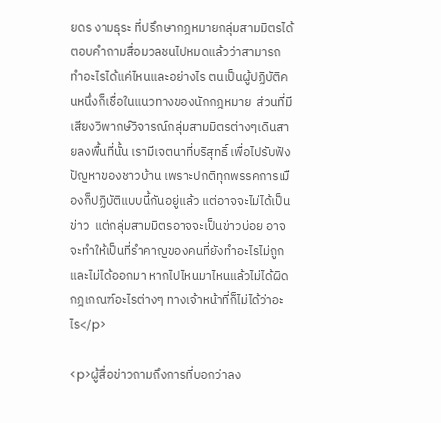ยดร งามธุระ ที่ปรึกษากฎหมายกลุ่มสามมิตรได้ตอบคำถามสื่อมวลชนไปหมดแล้วว่าสามารถทำอะไรได้แค่ไหนและอย่างไร ตนเป็นผู้ปฏิบัติคนหนึ่งก็เชื่อในแนวทางของนักกฎหมาย  ส่วนที่มีเสียงวิพากษ์วิจารณ์กลุ่มสามมิตรต่างๆเดินสายลงพื้นที่นั้น เรามีเจตนาที่บริสุทธิ์ เพื่อไปรับฟังปัญหาของชาวบ้าน เพราะปกติทุกพรรคการเมืองก็ปฏิบัติแบบนี้กันอยู่แล้ว แต่อาจจะไม่ได้เป็นข่าว  แต่กลุ่มสามมิตรอาจจะเป็นข่าวบ่อย อาจจะทำให้เป็นที่รำคาญของคนที่ยังทำอะไรไม่ถูกและไม่ได้ออกมา หากไปไหนมาไหนแล้วไม่ได้ผิดกฎเกณฑ์อะไรต่างๆ ทางเจ้าหน้าที่ก็ไม่ได้ว่าอะไร</p>

<p>ผู้สื่อข่าวถามถึงการที่บอกว่าลง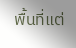พื้นที่แต่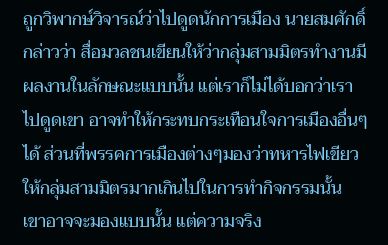ถูกวิพากษ์วิจารณ์ว่าไปดูดนักการเมือง นายสมศักดิ์  กล่าวว่า สื่อมวลชนเขียนให้ว่ากลุ่มสามมิตรทำงานมีผลงานในลักษณะแบบนั้น แต่เราก็ไม่ได้บอกว่าเราไปดูดเขา อาจทำให้กระทบกระเทือนใจการเมืองอื่นๆได้ ส่วนที่พรรคการเมืองต่างๆมองว่าทหารไฟเขียวให้กลุ่มสามมิตรมากเกินไปในการทำกิจกรรมนั้น เขาอาจจะมองแบบนั้น แต่ความจริง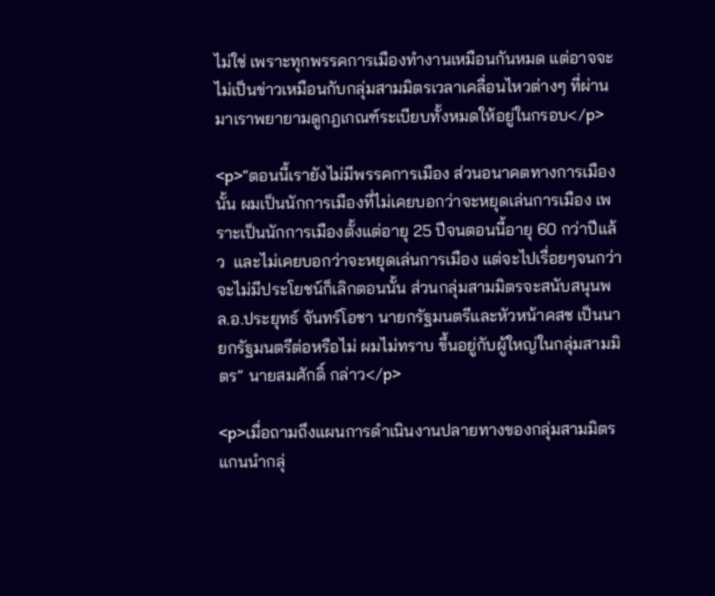ไม่ใช่ เพราะทุกพรรคการเมืองทำงานเหมือนกันหมด แต่อาจจะไม่เป็นข่าวเหมือนกับกลุ่มสามมิตรเวลาเคลื่อนไหวต่างๆ ที่ผ่านมาเราพยายามดูกฎเกณฑ์ระเบียบทั้งหมดให้อยู่ในกรอบ</p>

<p>“ตอนนี้เรายังไม่มีพรรคการเมือง ส่วนอนาคตทางการเมืองนั้น ผมเป็นนักการเมืองที่ไม่เคยบอกว่าจะหยุดเล่นการเมือง เพราะเป็นนักการเมืองตั้งแต่อายุ 25 ปีจนตอนนี้อายุ 60 กว่าปีแล้ว  และไม่เคยบอกว่าจะหยุดเล่นการเมือง แต่จะไปเรื่อยๆจนกว่าจะไม่มีประโยชน์ก็เลิกตอนนั้น ส่วนกลุ่มสามมิตรจะสนับสนุนพล.อ.ประยุทธ์ จันทร์โอชา นายกรัฐมนตรีและหัวหน้าคสช เป็นนายกรัฐมนตรีต่อหรือไม่ ผมไม่ทราบ ขึ้นอยู่กับผู้ใหญ่ในกลุ่มสามมิตร” นายสมศักดิ์ กล่าว</p>

<p>เมื่อถามถึงแผนการดำเนินงานปลายทางของกลุ่มสามมิตร แกนนำกลุ่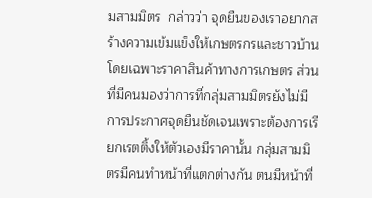มสามมิตร  กล่าวว่า จุดยืนของเราอยากสร้างความเข้มแข็งให้เกษตรกรและชาวบ้าน โดยเฉพาะราคาสินค้าทางการเกษตร ส่วนที่มีคนมองว่าการที่กลุ่มสามมิตรยังไม่มีการประกาศจุดยืนชัดเจนเพราะต้องการเรียกเรตติ้งให้ตัวเองมีราคานั้น กลุ่มสามมิตรมีคนทำหน้าที่แตกต่างกัน ตนมีหน้าที่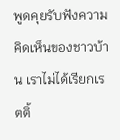พูดคุยรับฟังความคิดเห็นของชาวบ้าน เราไม่ได้เรียกเรตติ้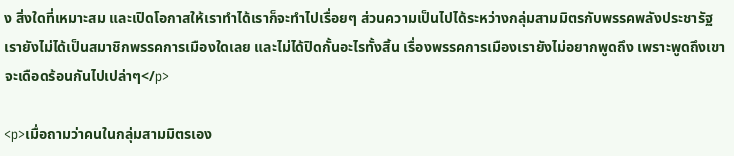ง สิ่งใดที่เหมาะสม และเปิดโอกาสให้เราทำได้เราก็จะทำไปเรื่อยๆ ส่วนความเป็นไปได้ระหว่างกลุ่มสามมิตรกับพรรคพลังประชารัฐเรายังไม่ได้เป็นสมาชิกพรรคการเมืองใดเลย และไม่ได้ปิดกั้นอะไรทั้งสิ้น เรื่องพรรคการเมืองเรายังไม่อยากพูดถึง เพราะพูดถึงเขาจะเดือดร้อนกันไปเปล่าๆ</p>

<p>เมื่อถามว่าคนในกลุ่มสามมิตรเอง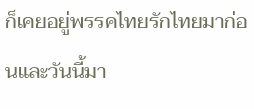ก็เคยอยู่พรรคไทยรักไทยมาก่อนและวันนี้มา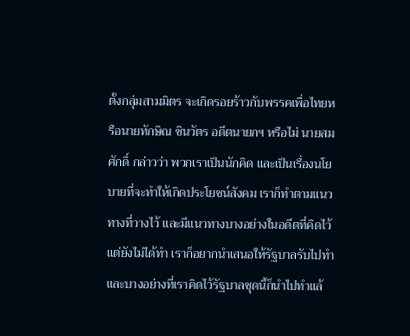ตั้งกลุ่มสามมิตร จะเกิดรอยร้าวกับพรรคเพื่อไทยหรือนายทักษิณ ชินวัตร อดีตนายกฯ หรือไม่ นายสมศักดิ์ กล่าวว่า พวกเราเป็นนักคิด และเป็นเรื่องนโยบายที่จะทำให้เกิดประโยชน์สังคม เราก็ทำตามแนวทางที่วางไว้ และมีแนวทางบางอย่างในอดีตที่คิดไว้แต่ยังไม่ได้ทำ เราก็อยากนำเสนอให้รัฐบาลรับไปทำ และบางอย่างที่เราคิดไว้รัฐบาลชุดนี้ก็นำไปทำแล้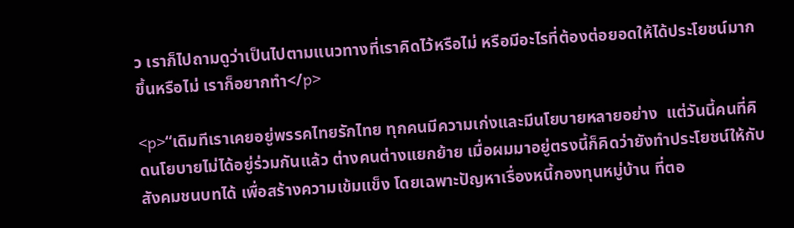ว เราก็ไปถามดูว่าเป็นไปตามแนวทางที่เราคิดไว้หรือไม่ หรือมีอะไรที่ต้องต่อยอดให้ได้ประโยชน์มากขึ้นหรือไม่ เราก็อยากทำ</p>

<p>“เดิมทีเราเคยอยู่พรรคไทยรักไทย ทุกคนมีความเก่งและมีนโยบายหลายอย่าง  แต่วันนี้คนที่คิดนโยบายไม่ได้อยู่ร่วมกันแล้ว ต่างคนต่างแยกย้าย เมื่อผมมาอยู่ตรงนี้ก็คิดว่ายังทำประโยชน์ให้กับสังคมชนบทได้ เพื่อสร้างความเข้มแข็ง โดยเฉพาะปัญหาเรื่องหนี้กองทุนหมู่บ้าน ที่ตอ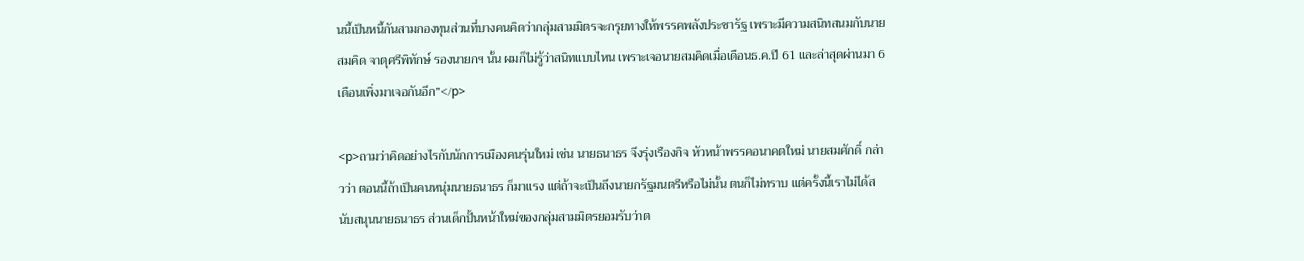นนี้เป็นหนี้กันสามกองทุนส่วนที่บางคนคิดว่ากลุ่มสามมิตรจะกรุยทางให้พรรคพลังประชารัฐ เพราะมีความสนิทสนมกับนายสมคิด จาตุศรีพิทักษ์ รองนายกฯ นั้น ผมก็ไม่รู้ว่าสนิทแบบไหน เพราะเจอนายสมคิดเมื่อเดือนธ.ค.ปี 61 และล่าสุดผ่านมา 6 เดือนเพิ่งมาเจอกันอีก”</p>

<p>ถามว่าคิดอย่างไรกับนักการเมืองคนรุ่นใหม่ เช่น นายธนาธร จึงรุ่งเรืองกิจ หัวหน้าพรรคอนาคตใหม่ นายสมศักดิ์ กล่าวว่า ตอนนี้ถ้าเป็นคนหนุ่มนายธนาธร ก็มาแรง แต่ถ้าจะเป็นถึงนายกรัฐมนตรีหรือไม่นั้น ตนก็ไม่ทราบ แต่ครั้งนี้เราไม่ได้สนับสนุนนายธนาธร ส่วนเด็กปั้นหน้าใหม่ของกลุ่มสามมิตรยอมรับว่าต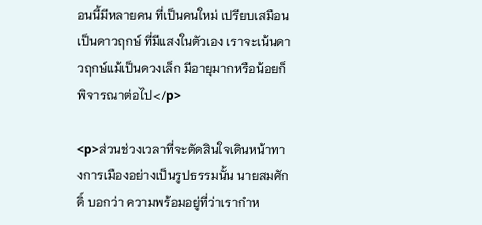อนนี้มีหลายคน ที่เป็นคนใหม่ เปรียบเสมือนเป็นดาวฤกษ์ ที่มีแสงในตัวเอง เราจะเน้นดาวฤกษ์แม้เป็นดวงเล็ก มีอายุมากหรือน้อยก็พิจารณาต่อไป</p>

<p>ส่วนช่วงเวลาที่จะตัดสินใจเดินหน้าทางการเมืองอย่างเป็นรูปธรรมนั้น นายสมศักดิ์ บอกว่า ความพร้อมอยู่ที่ว่าเรากำห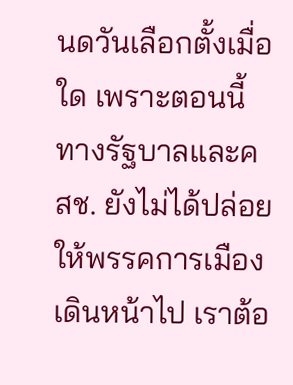นดวันเลือกตั้งเมื่อใด เพราะตอนนี้ทางรัฐบาลและคสช. ยังไม่ได้ปล่อยให้พรรคการเมืองเดินหน้าไป เราต้อ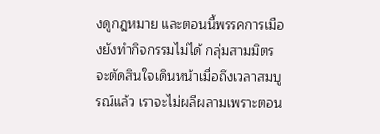งดูกฎหมาย และตอนนี้พรรคการเมืองยังทำกิจกรรมไม่ได้ กลุ่มสามมิตรจะตัดสินใจเดินหน้าเมื่อถึงเวลาสมบูรณ์แล้ว เราจะไม่ผลีผลามเพราะตอน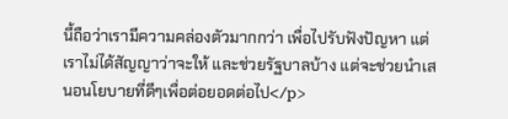นี้ถือว่าเรามีความคล่องตัวมากกว่า เพื่อไปรับฟังปัญหา แต่เราไม่ได้สัญญาว่าจะให้ และช่วยรัฐบาลบ้าง แต่จะช่วยนำเสนอนโยบายที่ดีๆเพื่อต่อยอดต่อไป</p>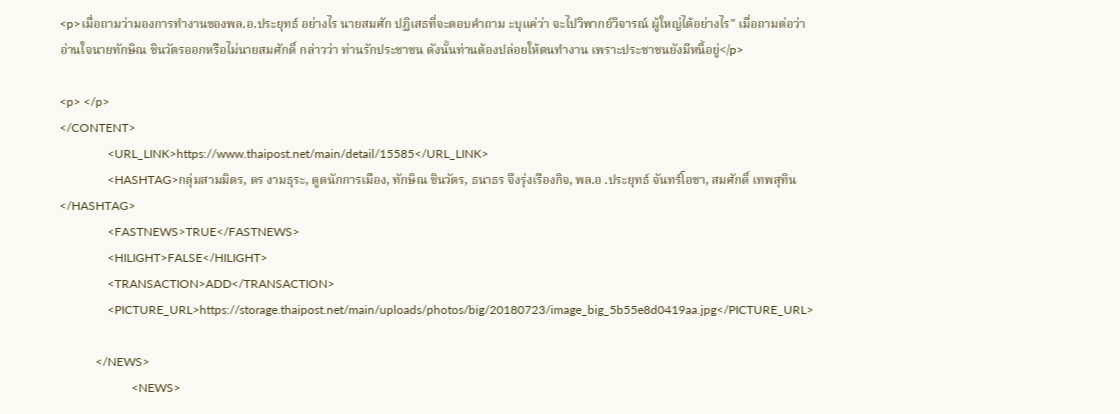<p>เมื่อถามว่ามองการทำงานของพล.อ.ประยุทธ์ อย่างไร นายสมศัก ปฏิเสธที่จะตอบคำถาม ะบุแค่ว่า จะไปวิพากย์วิจารณ์ ผู้ใหญ่ได้อย่างไร" เมื่อถามต่อว่าอ่านใจนายทักษิณ ชินวัตรออกหรือไม่นายสมศักดิ์ กล่าวว่า ท่านรักประชาชน ดังนั้นท่านต้องปล่อยให้ตนทำงาน เพราะประชาชนยังมีหนี้อยู่</p>

<p> </p>
</CONTENT>
                <URL_LINK>https://www.thaipost.net/main/detail/15585</URL_LINK>
                <HASHTAG>กลุ่มสามมิตร, ดร งามธุระ, ดูดนักการเมือง, ทักษิณ ชินวัตร, ธนาธร จึงรุ่งเรืองกิจ, พล.อ .ประยุทธ์ จันทร์โอชา, สมศักดิ์ เทพสุทิน</HASHTAG>
                <FASTNEWS>TRUE</FASTNEWS>
                <HILIGHT>FALSE</HILIGHT>
                <TRANSACTION>ADD</TRANSACTION>
                <PICTURE_URL>https://storage.thaipost.net/main/uploads/photos/big/20180723/image_big_5b55e8d0419aa.jpg</PICTURE_URL>

            </NEWS>
                        <NEWS>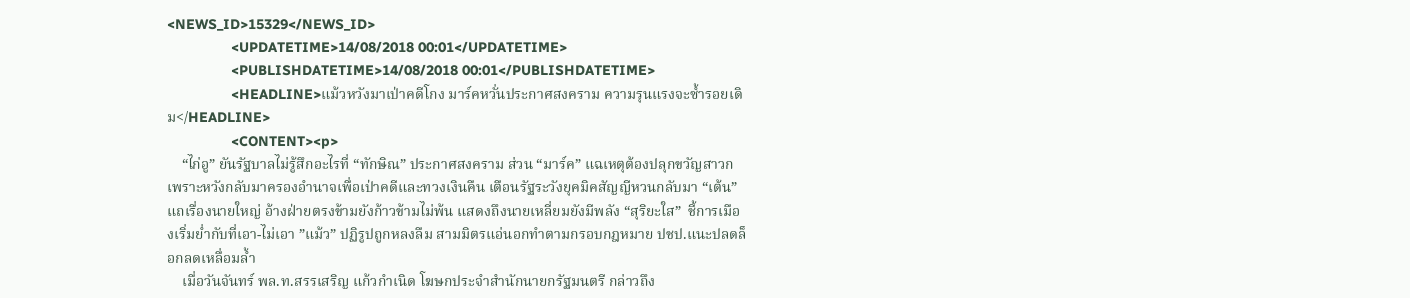<NEWS_ID>15329</NEWS_ID>
                <UPDATETIME>14/08/2018 00:01</UPDATETIME>
                <PUBLISHDATETIME>14/08/2018 00:01</PUBLISHDATETIME>
                <HEADLINE>แม้วหวังมาเป่าคดีโกง มาร์คหวั่นประกาศสงคราม ความรุนแรงจะซ้ำรอยเดิม</HEADLINE>
                <CONTENT><p>
    “ไก่อู” ยันรัฐบาลไม่รู้สึกอะไรที่ “ทักษิณ” ประกาศสงคราม ส่วน “มาร์ค” แฉเหตุต้องปลุกขวัญสาวก เพราะหวังกลับมาครองอำนาจเพื่อเป่าคดีและทวงเงินคืน เตือนรัฐระวังยุคมิคสัญญีหวนกลับมา “เต้น” แถเรื่องนายใหญ่ อ้างฝ่ายตรงข้ามยังก้าวข้ามไม่พ้น แสดงถึงนายเหลี่ยมยังมีพลัง “สุริยะใส”  ชี้การเมืองเริ่มย่ำกับที่เอา-ไม่เอา ”แม้ว” ปฏิรูปถูกหลงลืม สามมิตรแอ่นอกทำตามกรอบกฎหมาย ปชป.แนะปลดล็อกลดเหลื่อมล้ำ
    เมื่อวันจันทร์ พล.ท.สรรเสริญ แก้วกำเนิด โฆษกประจำสำนักนายกรัฐมนตรี กล่าวถึง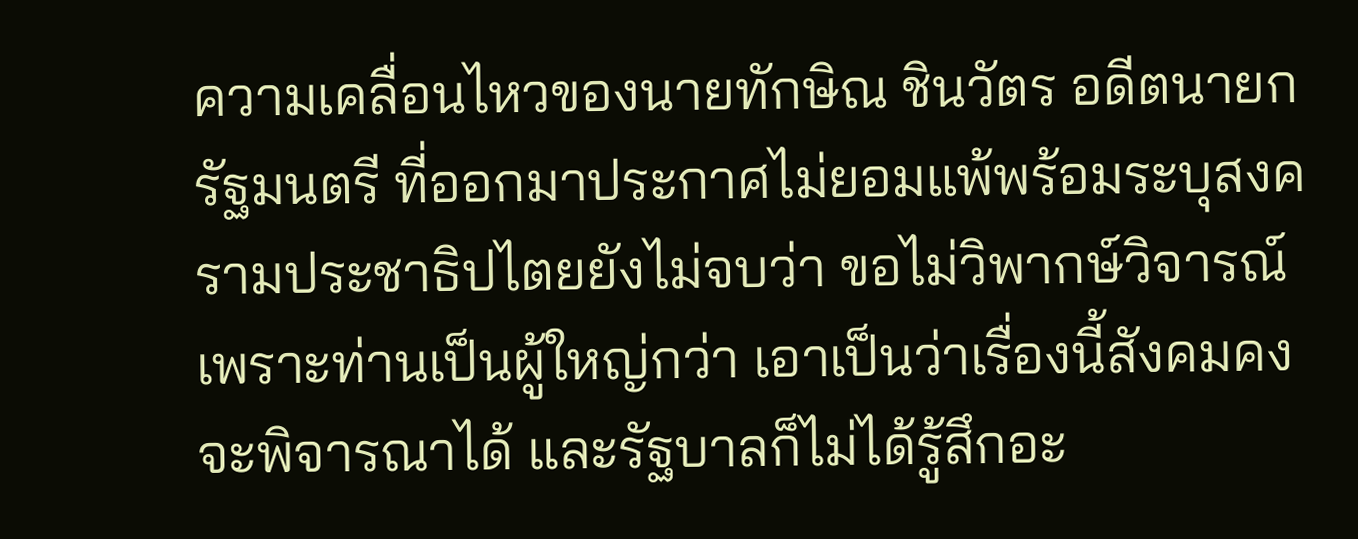ความเคลื่อนไหวของนายทักษิณ ชินวัตร อดีตนายกรัฐมนตรี ที่ออกมาประกาศไม่ยอมแพ้พร้อมระบุสงครามประชาธิปไตยยังไม่จบว่า ขอไม่วิพากษ์วิจารณ์เพราะท่านเป็นผู้ใหญ่กว่า เอาเป็นว่าเรื่องนี้สังคมคงจะพิจารณาได้ และรัฐบาลก็ไม่ได้รู้สึกอะ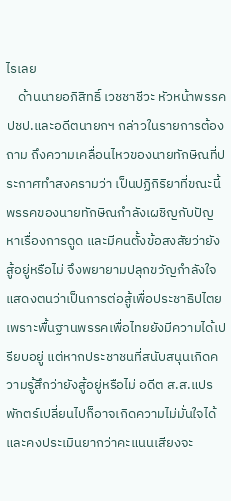ไรเลย
    ด้านนายอภิสิทธิ์ เวชชาชีวะ หัวหน้าพรรค ปชป.และอดีตนายกฯ กล่าวในรายการต้องถาม ถึงความเคลื่อนไหวของนายทักษิณที่ประกาศทำสงครามว่า เป็นปฏิกิริยาที่ขณะนี้พรรคของนายทักษิณกำลังเผชิญกับปัญหาเรื่องการดูด และมีคนตั้งข้อสงสัยว่ายังสู้อยู่หรือไม่ จึงพยายามปลุกขวัญกำลังใจ แสดงตนว่าเป็นการต่อสู้เพื่อประชาธิปไตย เพราะพื้นฐานพรรคเพื่อไทยยังมีความได้เปรียบอยู่ แต่หากประชาชนที่สนับสนุนเกิดความรู้สึกว่ายังสู้อยู่หรือไม่ อดีต ส.ส.แปรพักตร์เปลี่ยนไปก็อาจเกิดความไม่มั่นใจได้ และคงประเมินยากว่าคะแนนเสียงจะ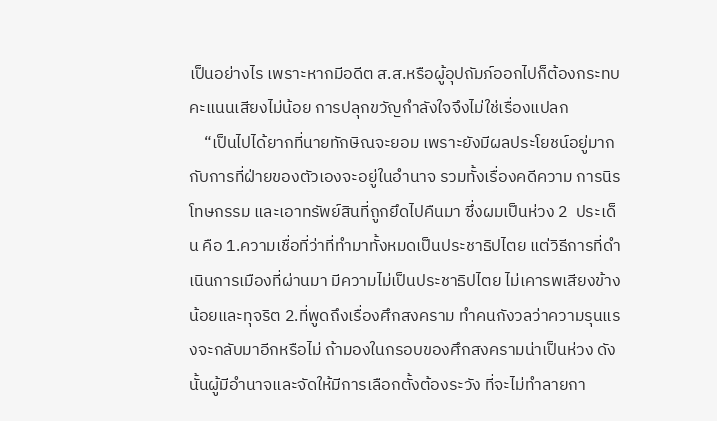เป็นอย่างไร เพราะหากมีอดีต ส.ส.หรือผู้อุปถัมภ์ออกไปก็ต้องกระทบคะแนนเสียงไม่น้อย การปลุกขวัญกำลังใจจึงไม่ใช่เรื่องแปลก
    “เป็นไปได้ยากที่นายทักษิณจะยอม เพราะยังมีผลประโยชน์อยู่มากกับการที่ฝ่ายของตัวเองจะอยู่ในอำนาจ รวมทั้งเรื่องคดีความ การนิรโทษกรรม และเอาทรัพย์สินที่ถูกยึดไปคืนมา ซึ่งผมเป็นห่วง 2  ประเด็น คือ 1.ความเชื่อที่ว่าที่ทำมาทั้งหมดเป็นประชาธิปไตย แต่วิธีการที่ดำเนินการเมืองที่ผ่านมา มีความไม่เป็นประชาธิปไตย ไม่เคารพเสียงข้างน้อยและทุจริต 2.ที่พูดถึงเรื่องศึกสงคราม ทำคนกังวลว่าความรุนแรงจะกลับมาอีกหรือไม่ ถ้ามองในกรอบของศึกสงครามน่าเป็นห่วง ดังนั้นผู้มีอำนาจและจัดให้มีการเลือกตั้งต้องระวัง ที่จะไม่ทำลายกา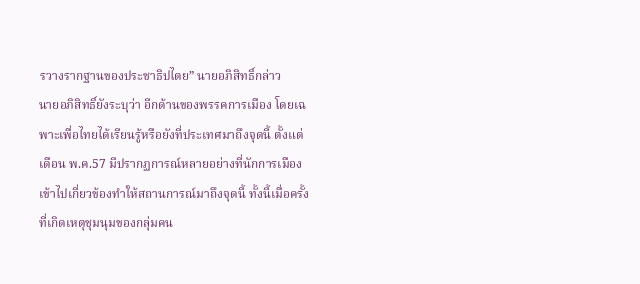รวางรากฐานของประชาธิปไตย” นายอภิสิทธิ์กล่าว
นายอภิสิทธิ์ยังระบุว่า อีกด้านของพรรคการเมือง โดยเฉพาะเพื่อไทยได้เรียนรู้หรือยังที่ประเทศมาถึงจุดนี้ ตั้งแต่เดือน พ.ค.57 มีปรากฏการณ์หลายอย่างที่นักการเมืองเข้าไปเกี่ยวข้องทำให้สถานการณ์มาถึงจุดนี้ ทั้งนี้เมื่อครั้งที่เกิดเหตุชุมนุมของกลุ่มคน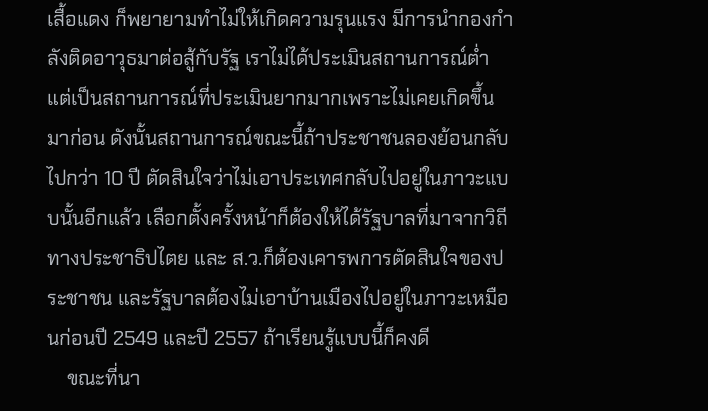เสื้อแดง ก็พยายามทำไม่ให้เกิดความรุนแรง มีการนำกองกำลังติดอาวุธมาต่อสู้กับรัฐ เราไม่ได้ประเมินสถานการณ์ต่ำ แต่เป็นสถานการณ์ที่ประเมินยากมากเพราะไม่เคยเกิดขึ้นมาก่อน ดังนั้นสถานการณ์ขณะนี้ถ้าประชาชนลองย้อนกลับไปกว่า 10 ปี ตัดสินใจว่าไม่เอาประเทศกลับไปอยู่ในภาวะแบบนั้นอีกแล้ว เลือกตั้งครั้งหน้าก็ต้องให้ได้รัฐบาลที่มาจากวิถีทางประชาธิปไตย และ ส.ว.ก็ต้องเคารพการตัดสินใจของประชาชน และรัฐบาลต้องไม่เอาบ้านเมืองไปอยู่ในภาวะเหมือนก่อนปี 2549 และปี 2557 ถ้าเรียนรู้แบบนี้ก็คงดี
    ขณะที่นา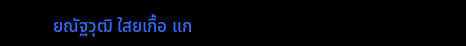ยณัฐวุฒิ ใสยเกื้อ แก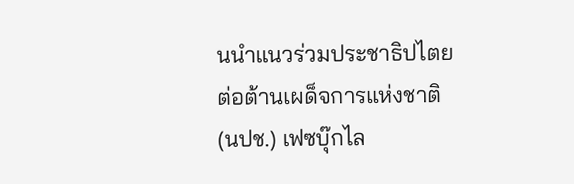นนำแนวร่วมประชาธิปไตยต่อต้านเผด็จการแห่งชาติ (นปช.) เฟซบุ๊กไล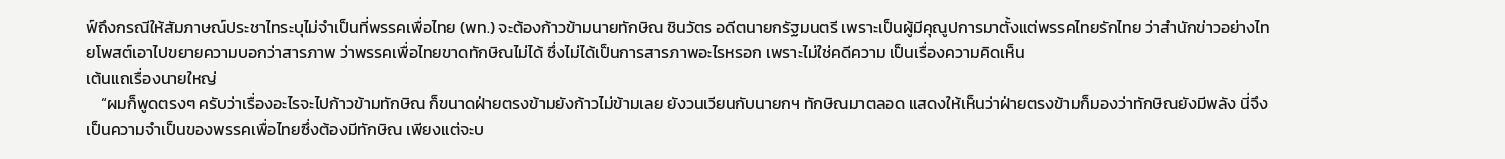ฟ์ถึงกรณีให้สัมภาษณ์ประชาไทระบุไม่จำเป็นที่พรรคเพื่อไทย (พท.) จะต้องก้าวข้ามนายทักษิณ ชินวัตร อดีตนายกรัฐมนตรี เพราะเป็นผู้มีคุณูปการมาตั้งแต่พรรคไทยรักไทย ว่าสำนักข่าวอย่างไทยโพสต์เอาไปขยายความบอกว่าสารภาพ ว่าพรรคเพื่อไทยขาดทักษิณไม่ได้ ซึ่งไม่ได้เป็นการสารภาพอะไรหรอก เพราะไม่ใช่คดีความ เป็นเรื่องความคิดเห็น
เต้นแถเรื่องนายใหญ่
    “ผมก็พูดตรงๆ ครับว่าเรื่องอะไรจะไปก้าวข้ามทักษิณ ก็ขนาดฝ่ายตรงข้ามยังก้าวไม่ข้ามเลย ยังวนเวียนกับนายกฯ ทักษิณมาตลอด แสดงให้เห็นว่าฝ่ายตรงข้ามก็มองว่าทักษิณยังมีพลัง นี่จึงเป็นความจำเป็นของพรรคเพื่อไทยซึ่งต้องมีทักษิณ เพียงแต่จะบ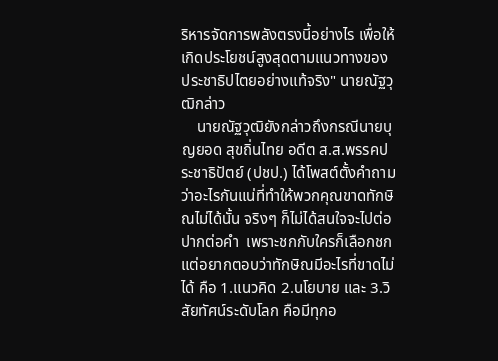ริหารจัดการพลังตรงนี้อย่างไร เพื่อให้เกิดประโยชน์สูงสุดตามแนวทางของประชาธิปไตยอย่างแท้จริง" นายณัฐวุฒิกล่าว
    นายณัฐวุฒิยังกล่าวถึงกรณีนายบุญยอด สุขถิ่นไทย อดีต ส.ส.พรรคประชาธิปัตย์ (ปชป.) ได้โพสต์ตั้งคำถามว่าอะไรกันแน่ที่ทำให้พวกคุณขาดทักษิณไม่ได้นั้น จริงๆ ก็ไม่ได้สนใจจะไปต่อปากต่อคำ  เพราะชกกับใครก็เลือกชก แต่อยากตอบว่าทักษิณมีอะไรที่ขาดไม่ได้ คือ 1.แนวคิด 2.นโยบาย และ 3.วิสัยทัศน์ระดับโลก คือมีทุกอ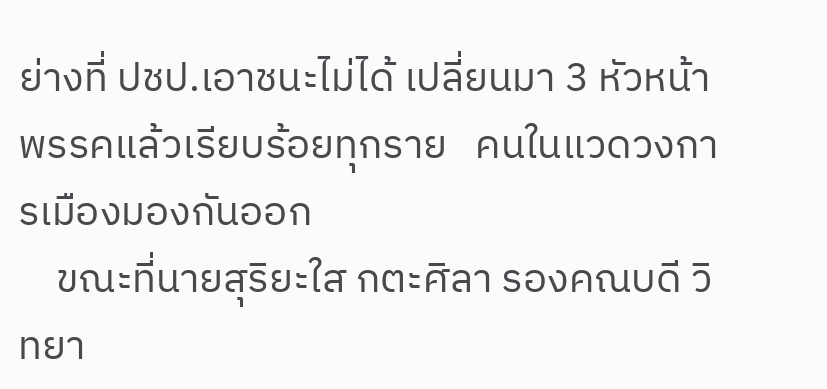ย่างที่ ปชป.เอาชนะไม่ได้ เปลี่ยนมา 3 หัวหน้าพรรคแล้วเรียบร้อยทุกราย   คนในแวดวงการเมืองมองกันออก
    ขณะที่นายสุริยะใส กตะศิลา รองคณบดี วิทยา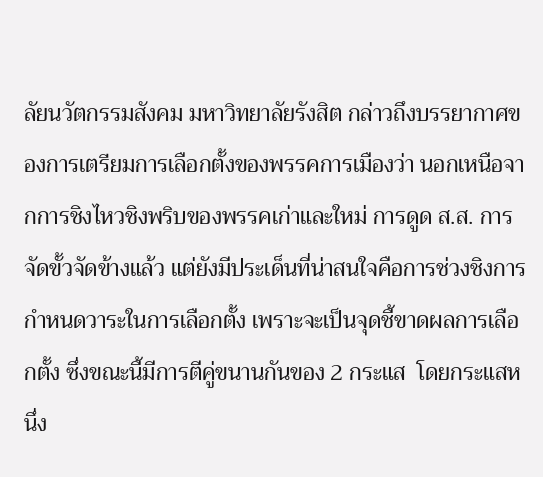ลัยนวัตกรรมสังคม มหาวิทยาลัยรังสิต กล่าวถึงบรรยากาศของการเตรียมการเลือกตั้งของพรรคการเมืองว่า นอกเหนือจากการชิงไหวชิงพริบของพรรคเก่าและใหม่ การดูด ส.ส. การจัดขั้วจัดข้างแล้ว แต่ยังมีประเด็นที่น่าสนใจคือการช่วงชิงการกำหนดวาระในการเลือกตั้ง เพราะจะเป็นจุดชี้ขาดผลการเลือกตั้ง ซึ่งขณะนี้มีการตีคู่ขนานกันของ 2 กระแส  โดยกระแสหนึ่ง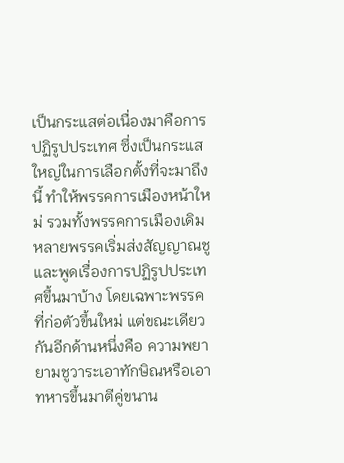เป็นกระแสต่อเนื่องมาคือการปฏิรูปประเทศ ซึ่งเป็นกระแสใหญ่ในการเลือกตั้งที่จะมาถึงนี้ ทำให้พรรคการเมืองหน้าใหม่ รวมทั้งพรรคการเมืองเดิมหลายพรรคเริ่มส่งสัญญาณชู และพูดเรื่องการปฏิรูปประเทศขึ้นมาบ้าง โดยเฉพาะพรรคที่ก่อตัวขึ้นใหม่ แต่ขณะเดียวกันอีกด้านหนึ่งคือ ความพยายามชูวาระเอาทักษิณหรือเอาทหารขึ้นมาตีคู่ขนาน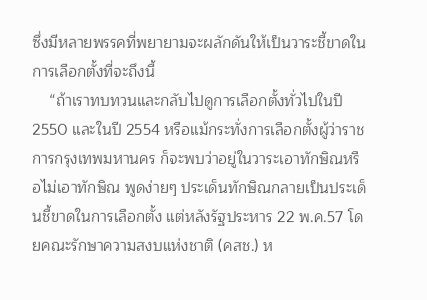ซึ่งมีหลายพรรคที่พยายามจะผลักดันให้เป็นวาระชี้ขาดในการเลือกตั้งที่จะถึงนี้
    “ถ้าเราทบทวนและกลับไปดูการเลือกตั้งทั่วไปในปี 2550 และในปี 2554 หรือแม้กระทั่งการเลือกตั้งผู้ว่าราชการกรุงเทพมหานคร ก็จะพบว่าอยู่ในวาระเอาทักษิณหรือไม่เอาทักษิณ พูดง่ายๆ ประเด็นทักษิณกลายเป็นประเด็นชี้ขาดในการเลือกตั้ง แต่หลังรัฐประหาร 22 พ.ค.57 โดยคณะรักษาความสงบแห่งชาติ (คสช.) ห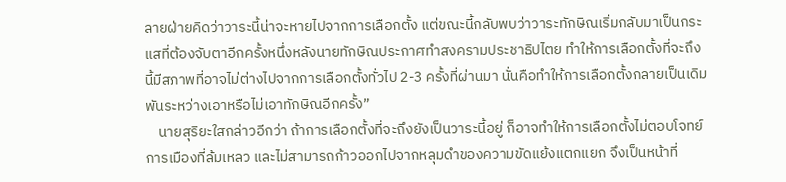ลายฝ่ายคิดว่าวาระนี้น่าจะหายไปจากการเลือกตั้ง แต่ขณะนี้กลับพบว่าวาระทักษิณเริ่มกลับมาเป็นกระแสที่ต้องจับตาอีกครั้งหนึ่งหลังนายทักษิณประกาศทำสงครามประชาธิปไตย ทำให้การเลือกตั้งที่จะถึงนี้มีสภาพที่อาจไม่ต่างไปจากการเลือกตั้งทั่วไป 2-3 ครั้งที่ผ่านมา นั่นคือทำให้การเลือกตั้งกลายเป็นเดิมพันระหว่างเอาหรือไม่เอาทักษิณอีกครั้ง”
    นายสุริยะใสกล่าวอีกว่า ถ้าการเลือกตั้งที่จะถึงยังเป็นวาระนี้อยู่ ก็อาจทำให้การเลือกตั้งไม่ตอบโจทย์การเมืองที่ล้มเหลว และไม่สามารถก้าวออกไปจากหลุมดำของความขัดแย้งแตกแยก จึงเป็นหน้าที่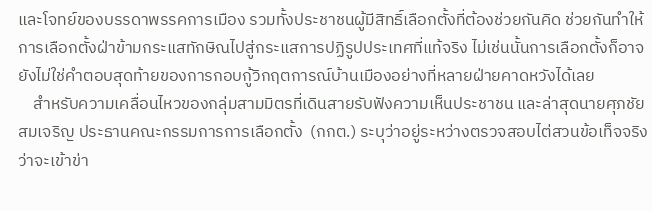และโจทย์ของบรรดาพรรคการเมือง รวมทั้งประชาชนผู้มีสิทธิ์เลือกตั้งที่ต้องช่วยกันคิด ช่วยกันทำให้การเลือกตั้งฝ่าข้ามกระแสทักษิณไปสู่กระแสการปฏิรูปประเทศที่แท้จริง ไม่เช่นนั้นการเลือกตั้งก็อาจยังไม่ใช่คำตอบสุดท้ายของการกอบกู้วิกฤตการณ์บ้านเมืองอย่างที่หลายฝ่ายคาดหวังได้เลย
    สำหรับความเคลื่อนไหวของกลุ่มสามมิตรที่เดินสายรับฟังความเห็นประชาชน และล่าสุดนายศุภชัย   สมเจริญ ประธานคณะกรรมการการเลือกตั้ง  (กกต.) ระบุว่าอยู่ระหว่างตรวจสอบไต่สวนข้อเท็จจริง ว่าจะเข้าข่า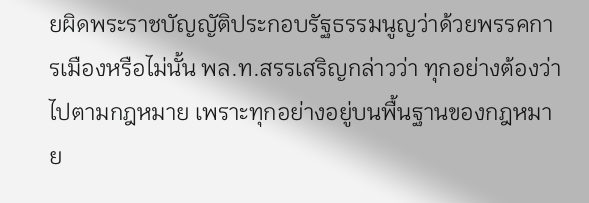ยผิดพระราชบัญญัติประกอบรัฐธรรมนูญว่าด้วยพรรคการเมืองหรือไม่นั้น พล.ท.สรรเสริญกล่าวว่า ทุกอย่างต้องว่าไปตามกฎหมาย เพราะทุกอย่างอยู่บนพื้นฐานของกฎหมาย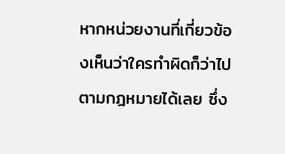หากหน่วยงานที่เกี่ยวข้องเห็นว่าใครทำผิดก็ว่าไปตามกฎหมายได้เลย ซึ่ง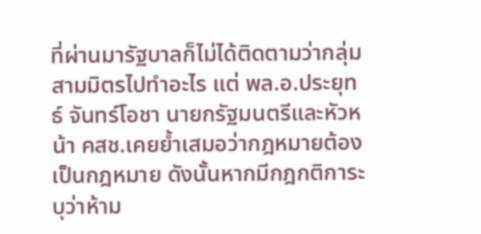ที่ผ่านมารัฐบาลก็ไม่ได้ติดตามว่ากลุ่มสามมิตรไปทำอะไร แต่ พล.อ.ประยุทธ์ จันทร์โอชา นายกรัฐมนตรีและหัวหน้า คสช.เคยย้ำเสมอว่ากฎหมายต้องเป็นกฎหมาย ดังนั้นหากมีกฎกติการะบุว่าห้าม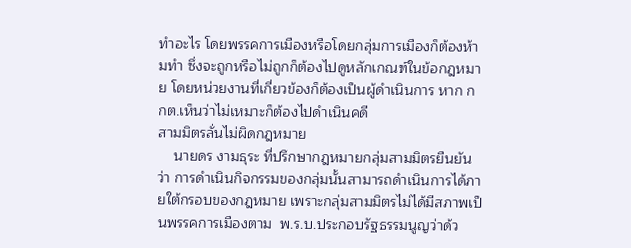ทำอะไร โดยพรรคการเมืองหรือโดยกลุ่มการเมืองก็ต้องห้ามทำ ซึ่งจะถูกหรือไม่ถูกก็ต้องไปดูหลักเกณฑ์ในข้อกฎหมาย โดยหน่วยงานที่เกี่ยวข้องก็ต้องเป็นผู้ดำเนินการ หาก กกต.เห็นว่าไม่เหมาะก็ต้องไปดำเนินคดี
สามมิตรลั่นไม่ผิดกฎหมาย
    นายดร งามธุระ ที่ปรึกษากฎหมายกลุ่มสามมิตรยืนยันว่า การดำเนินกิจกรรมของกลุ่มนั้นสามารถดำเนินการได้ภายใต้กรอบของกฎหมาย เพราะกลุ่มสามมิตรไม่ได้มีสภาพเป็นพรรคการเมืองตาม  พ.ร.บ.ประกอบรัฐธรรมนูญว่าด้ว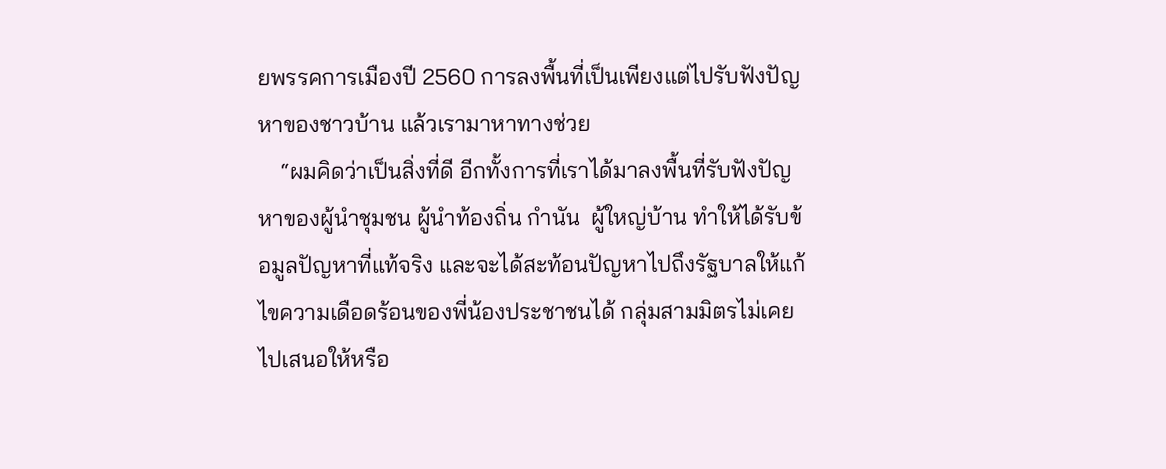ยพรรคการเมืองปี 2560 การลงพื้นที่เป็นเพียงแต่ไปรับฟังปัญหาของชาวบ้าน แล้วเรามาหาทางช่วย
    “ผมคิดว่าเป็นสิ่งที่ดี อีกทั้งการที่เราได้มาลงพื้นที่รับฟังปัญหาของผู้นำชุมชน ผู้นำท้องถิ่น กำนัน  ผู้ใหญ่บ้าน ทำให้ได้รับข้อมูลปัญหาที่แท้จริง และจะได้สะท้อนปัญหาไปถึงรัฐบาลให้แก้ไขความเดือดร้อนของพี่น้องประชาชนได้ กลุ่มสามมิตรไม่เคยไปเสนอให้หรือ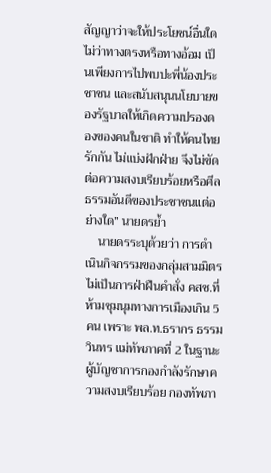สัญญาว่าจะให้ประโยชน์อื่นใดไม่ว่าทางตรงหรือทางอ้อม เป็นเพียงการไปพบปะพี่น้องประชาชน และสนับสนุนนโยบายของรัฐบาลให้เกิดความปรองดองของคนในชาติ ทำให้คนไทยรักกัน ไม่แบ่งฝักฝ่าย จึงไม่ขัดต่อความสงบเรียบร้อยหรือศีลธรรมอันดีของประชาชนแต่อย่างใด” นายดรย้ำ
    นายดรระบุด้วยว่า การดำเนินกิจกรรมของกลุ่มสามมิตรไม่เป็นการฝ่าฝืนคำสั่ง คสช.ที่ห้ามชุมนุมทางการเมืองเกิน 5 คน เพราะ พล.ท.ธรากร ธรรมวินทร แม่ทัพภาคที่ 2 ในฐานะผู้บัญชาการกองกำลังรักษาความสงบเรียบร้อย กองทัพภา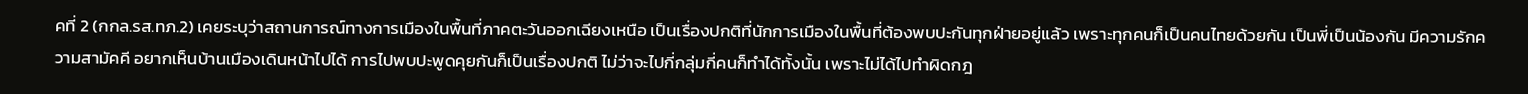คที่ 2 (กกล.รส.ทภ.2) เคยระบุว่าสถานการณ์ทางการเมืองในพื้นที่ภาคตะวันออกเฉียงเหนือ เป็นเรื่องปกติที่นักการเมืองในพื้นที่ต้องพบปะกันทุกฝ่ายอยู่แล้ว เพราะทุกคนก็เป็นคนไทยด้วยกัน เป็นพี่เป็นน้องกัน มีความรักความสามัคคี อยากเห็นบ้านเมืองเดินหน้าไปได้ การไปพบปะพูดคุยกันก็เป็นเรื่องปกติ ไม่ว่าจะไปกี่กลุ่มกี่คนก็ทำได้ทั้งนั้น เพราะไม่ได้ไปทำผิดกฎ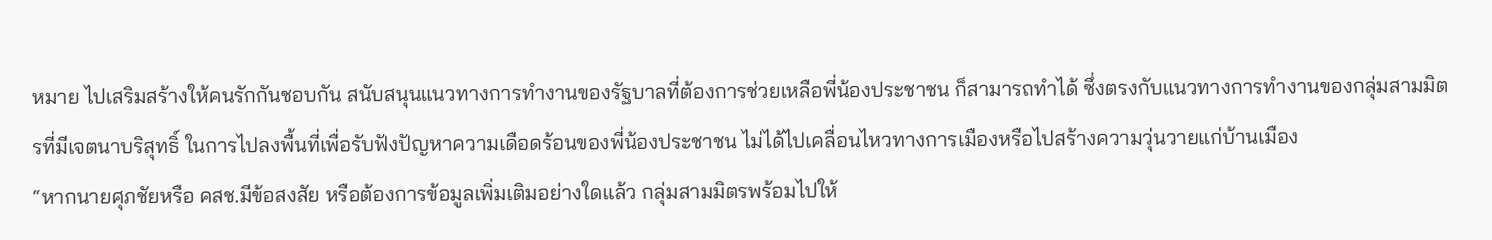หมาย ไปเสริมสร้างให้คนรักกันชอบกัน สนับสนุนแนวทางการทำงานของรัฐบาลที่ต้องการช่วยเหลือพี่น้องประชาชน ก็สามารถทำได้ ซึ่งตรงกับแนวทางการทำงานของกลุ่มสามมิตรที่มีเจตนาบริสุทธิ์ ในการไปลงพื้นที่เพื่อรับฟังปัญหาความเดือดร้อนของพี่น้องประชาชน ไม่ได้ไปเคลื่อนไหวทางการเมืองหรือไปสร้างความวุ่นวายแก่บ้านเมือง
“หากนายศุภชัยหรือ คสช.มีข้อสงสัย หรือต้องการข้อมูลเพิ่มเติมอย่างใดแล้ว กลุ่มสามมิตรพร้อมไปให้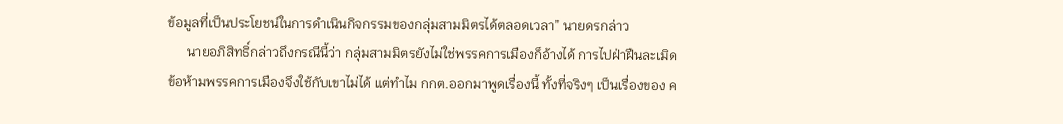ข้อมูลที่เป็นประโยชน์ในการดำเนินกิจกรรมของกลุ่มสามมิตรได้ตลอดเวลา” นายดรกล่าว
      นายอภิสิทธิ์กล่าวถึงกรณีนี้ว่า กลุ่มสามมิตรยังไม่ใช่พรรคการเมืองก็อ้างได้ การไปฝ่าฝืนละเมิดข้อห้ามพรรคการเมืองจึงใช้กับเขาไม่ได้ แต่ทำไม กกต.ออกมาพูดเรื่องนี้ ทั้งที่จริงๆ เป็นเรื่องของ ค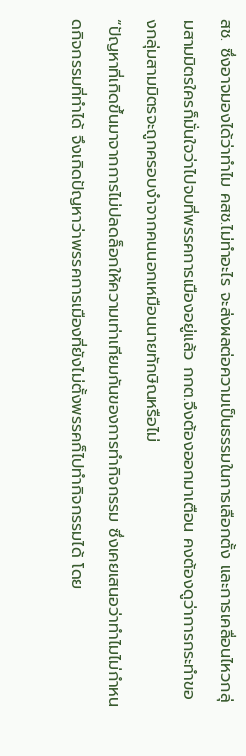สช. ซึ่งอาจมองได้ว่าทำไม คสช.ไม่ทำอะไร จะส่งผลต่อความเป็นธรรมในการเลือกตั้ง และการเคลื่อนไหวกลุ่มสามมิตรใครก็มั่นใจว่าไปจบที่พรรคการเมืองอยู่แล้ว กกต.จึงต้องออกมาเตือน คงต้องดูว่าการกระทำของกลุ่มสามมิตรจะถูกครอบงำจากคนนอกเหมือนนายทักษิณหรือไม่
“ปัญหาที่เกิดขึ้นมาจากการไม่ปลดล็อกให้ความเท่าเทียมกันของการทำกิจกรรม ซึ่งเคยเสนอว่าทำไมไม่กำหนดกิจกรรมที่ทำได้ จึงเกิดปัญหาว่าพรรคการเมืองที่ยังไม่ตั้งพรรคก็ไปทำกิจกรรมได้ โดย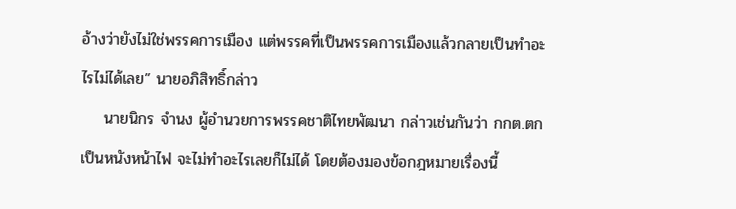อ้างว่ายังไม่ใช่พรรคการเมือง แต่พรรคที่เป็นพรรคการเมืองแล้วกลายเป็นทำอะไรไม่ได้เลย” นายอภิสิทธิ์กล่าว
    นายนิกร จำนง ผู้อำนวยการพรรคชาติไทยพัฒนา กล่าวเช่นกันว่า กกต.ตกเป็นหนังหน้าไฟ จะไม่ทำอะไรเลยก็ไม่ได้ โดยต้องมองข้อกฎหมายเรื่องนี้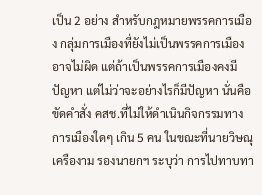เป็น 2 อย่าง สำหรับกฎหมายพรรคการเมือง กลุ่มการเมืองที่ยังไม่เป็นพรรคการเมืองอาจไม่ผิด แต่ถ้าเป็นพรรคการเมืองคงมีปัญหา แต่ไม่ว่าจะอย่างไรก็มีปัญหา นั่นคือขัดคำสั่ง คสช.ที่ไม่ให้ดำเนินกิจกรรมทางการเมืองใดๆ เกิน 5 คน ในขณะที่นายวิษณุ  เครืองาม รองนายกฯ ระบุว่า การไปทาบทา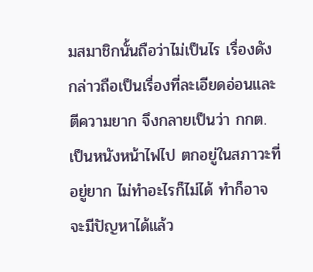มสมาชิกนั้นถือว่าไม่เป็นไร เรื่องดังกล่าวถือเป็นเรื่องที่ละเอียดอ่อนและตีความยาก จึงกลายเป็นว่า กกต.เป็นหนังหน้าไฟไป ตกอยู่ในสภาวะที่อยู่ยาก ไม่ทำอะไรก็ไม่ได้ ทำก็อาจจะมีปัญหาได้แล้ว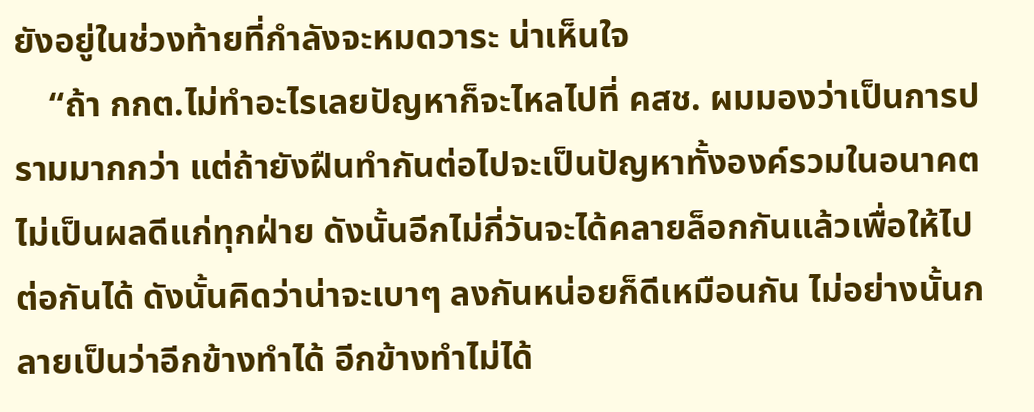ยังอยู่ในช่วงท้ายที่กำลังจะหมดวาระ น่าเห็นใจ
    “ถ้า กกต.ไม่ทำอะไรเลยปัญหาก็จะไหลไปที่ คสช. ผมมองว่าเป็นการปรามมากกว่า แต่ถ้ายังฝืนทำกันต่อไปจะเป็นปัญหาทั้งองค์รวมในอนาคต ไม่เป็นผลดีแก่ทุกฝ่าย ดังนั้นอีกไม่กี่วันจะได้คลายล็อกกันแล้วเพื่อให้ไปต่อกันได้ ดังนั้นคิดว่าน่าจะเบาๆ ลงกันหน่อยก็ดีเหมือนกัน ไม่อย่างนั้นกลายเป็นว่าอีกข้างทำได้ อีกข้างทำไม่ได้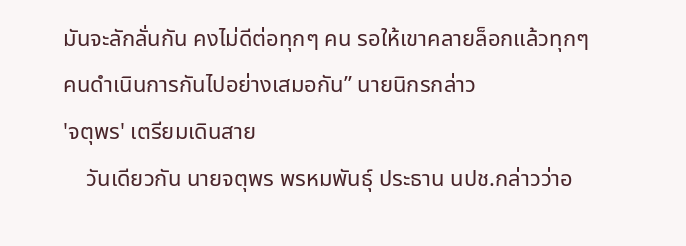มันจะลักลั่นกัน คงไม่ดีต่อทุกๆ คน รอให้เขาคลายล็อกแล้วทุกๆ คนดำเนินการกันไปอย่างเสมอกัน” นายนิกรกล่าว
'จตุพร' เตรียมเดินสาย
    วันเดียวกัน นายจตุพร พรหมพันธุ์ ประธาน นปช.กล่าวว่าอ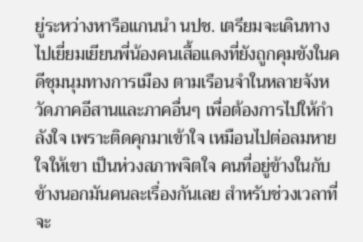ยู่ระหว่างหารือแกนนำ นปช. เตรียมจะเดินทางไปเยี่ยมเยียนพี่น้องคนเสื้อแดงที่ยังถูกคุมขังในคดีชุมนุมทางการเมือง ตามเรือนจำในหลายจังหวัดภาคอีสานและภาคอื่นๆ เพื่อต้องการไปให้กำลังใจ เพราะติดคุกมาเข้าใจ เหมือนไปต่อลมหายใจให้เขา เป็นห่วงสภาพจิตใจ คนที่อยู่ข้างในกับข้างนอกมันคนละเรื่องกันเลย สำหรับช่วงเวลาที่จะ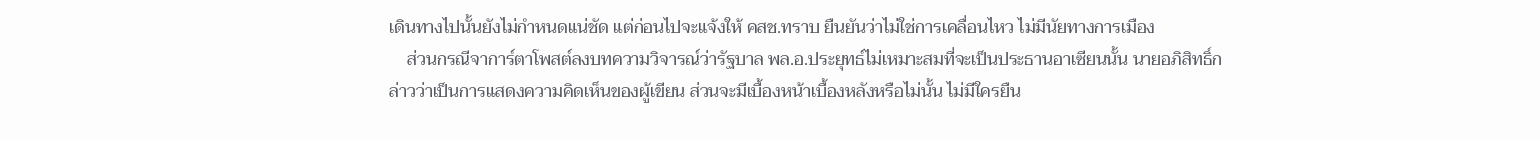เดินทางไปนั้นยังไม่กำหนดแน่ชัด แต่ก่อนไปจะแจ้งให้ คสช.ทราบ ยืนยันว่าไม่ใช่การเคลื่อนไหว ไม่มีนัยทางการเมือง
    ส่วนกรณีจาการ์ตาโพสต์ลงบทความวิจารณ์ว่ารัฐบาล พล.อ.ประยุทธ์ไม่เหมาะสมที่จะเป็นประธานอาเซียนนั้น นายอภิสิทธิ์กล่าวว่าเป็นการแสดงความคิดเห็นของผู้เขียน ส่วนจะมีเบื้องหน้าเบื้องหลังหรือไม่นั้น ไม่มีใครยืน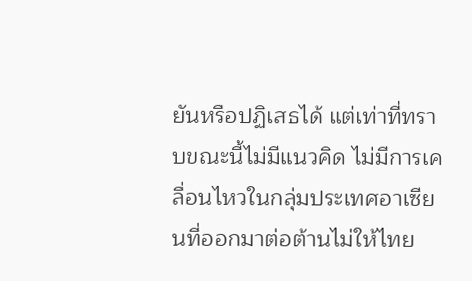ยันหรือปฏิเสธได้ แต่เท่าที่ทราบขณะนี้ไม่มีแนวคิด ไม่มีการเคลื่อนไหวในกลุ่มประเทศอาเซียนที่ออกมาต่อต้านไม่ให้ไทย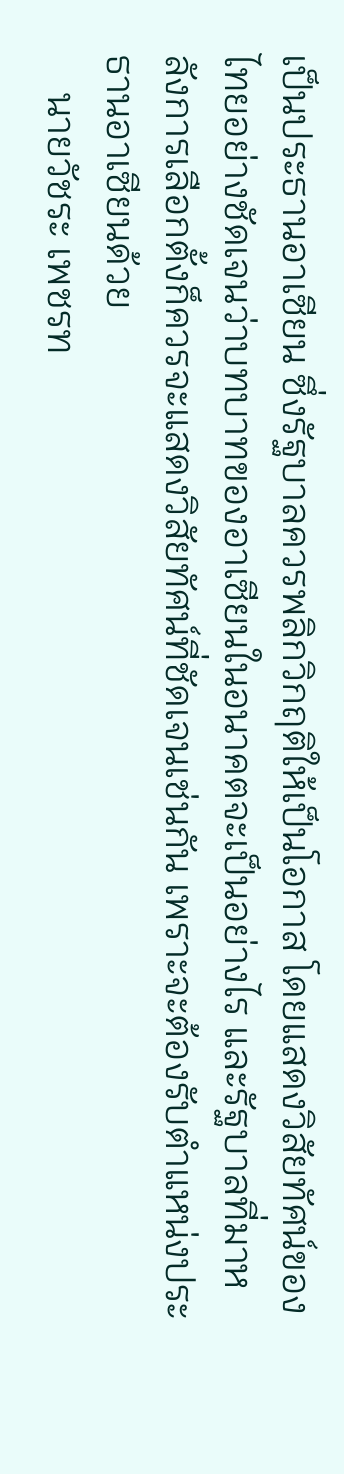เป็นประธานอาเซียน ซึ่งรัฐบาลควรพลิกวิกฤติให้เป็นโอกาส โดยแสดงวิสัยทัศน์ของไทยอย่างชัดเจนว่าบทบาทของอาเซียนในอนาคตจะเป็นอย่างไร และรัฐบาลที่มาหลังการเลือกตั้งก็ควรจะแสดงวิสัยทัศน์ที่ชัดเจนเช่นกัน เพราะจะต้องรับตำแหน่งประธานอาเซียนด้วย
    นายวัชระ เพชรท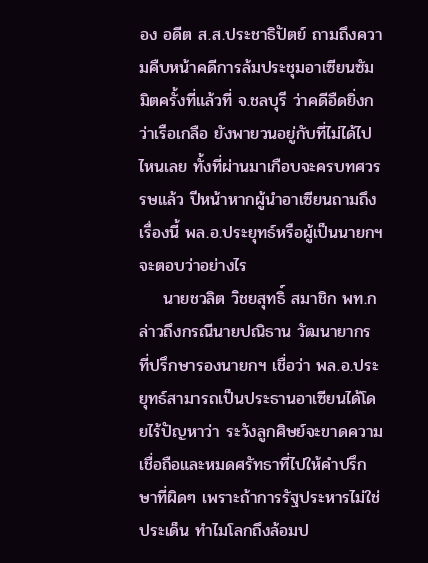อง อดีต ส.ส.ประชาธิปัตย์ ถามถึงความคืบหน้าคดีการล้มประชุมอาเซียนซัมมิตครั้งที่แล้วที่ จ.ชลบุรี ว่าคดีอืดยิ่งกว่าเรือเกลือ ยังพายวนอยู่กับที่ไม่ได้ไปไหนเลย ทั้งที่ผ่านมาเกือบจะครบทศวรรษแล้ว ปีหน้าหากผู้นำอาเซียนถามถึงเรื่องนี้ พล.อ.ประยุทธ์หรือผู้เป็นนายกฯ จะตอบว่าอย่างไร
    นายชวลิต วิชยสุทธิ์ สมาชิก พท.กล่าวถึงกรณีนายปณิธาน วัฒนายากร ที่ปรึกษารองนายกฯ เชื่อว่า พล.อ.ประยุทธ์สามารถเป็นประธานอาเซียนได้โดยไร้ปัญหาว่า ระวังลูกศิษย์จะขาดความเชื่อถือและหมดศรัทธาที่ไปให้คำปรึกษาที่ผิดๆ เพราะถ้าการรัฐประหารไม่ใช่ประเด็น ทำไมโลกถึงล้อมป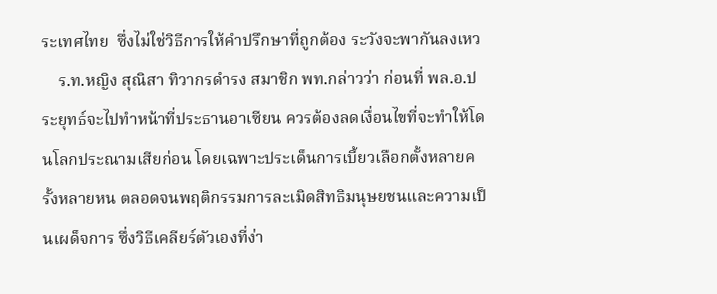ระเทศไทย  ซึ่งไม่ใช่วิธีการให้คำปรึกษาที่ถูกต้อง ระวังจะพากันลงเหว
    ร.ท.หญิง สุณิสา ทิวากรดำรง สมาชิก พท.กล่าวว่า ก่อนที่ พล.อ.ประยุทธ์จะไปทำหน้าที่ประธานอาเซียน ควรต้องลดเงื่อนไขที่จะทำให้โดนโลกประณามเสียก่อน โดยเฉพาะประเด็นการเบี้ยวเลือกตั้งหลายครั้งหลายหน ตลอดจนพฤติกรรมการละเมิดสิทธิมนุษยชนและความเป็นเผด็จการ ซึ่งวิธีเคลียร์ตัวเองที่ง่า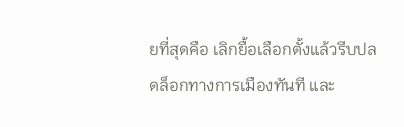ยที่สุดคือ เลิกยื้อเลือกตั้งแล้วรีบปลดล็อกทางการเมืองทันที และ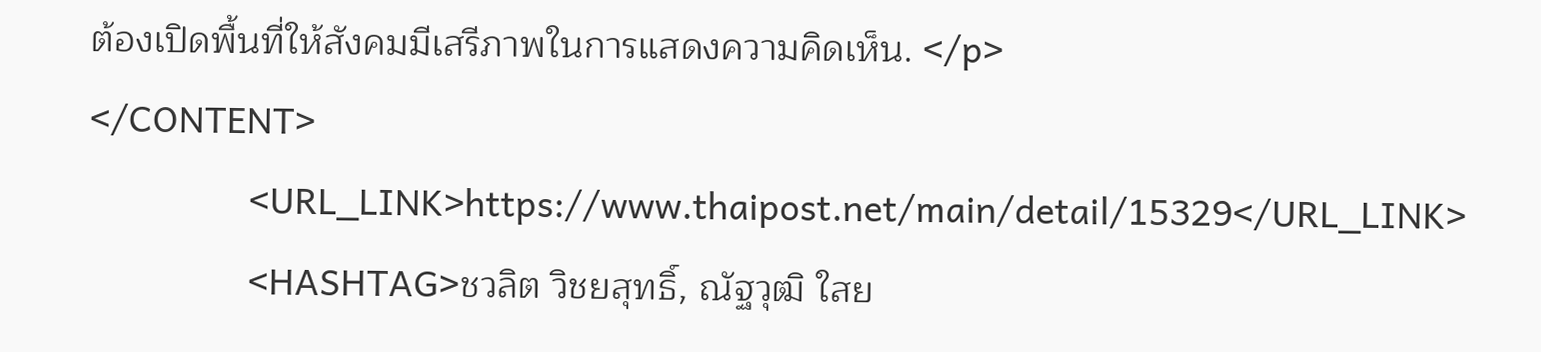ต้องเปิดพื้นที่ให้สังคมมีเสรีภาพในการแสดงความคิดเห็น. </p>
</CONTENT>
                <URL_LINK>https://www.thaipost.net/main/detail/15329</URL_LINK>
                <HASHTAG>ชวลิต วิชยสุทธิ์, ณัฐวุฒิ ใสย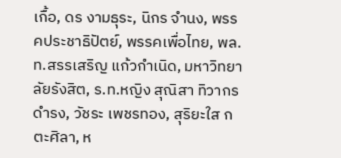เกื้อ, ดร งามธุระ, นิกร จำนง, พรรคประชาธิปัตย์, พรรคเพื่อไทย, พล.ท.สรรเสริญ แก้วกำเนิด, มหาวิทยาลัยรังสิต, ร.ท.หญิง สุณิสา ทิวากรดำรง, วัชระ เพชรทอง, สุริยะใส กตะศิลา, ห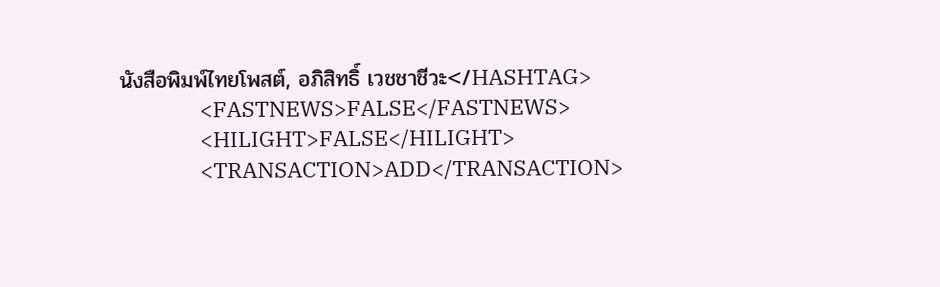นังสือพิมพ์ไทยโพสต์, อภิสิทธิ์ เวชชาชีวะ</HASHTAG>
                <FASTNEWS>FALSE</FASTNEWS>
                <HILIGHT>FALSE</HILIGHT>
                <TRANSACTION>ADD</TRANSACTION>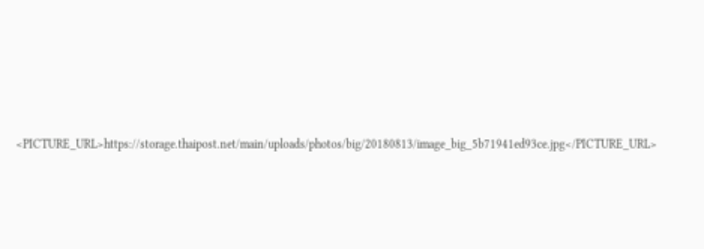<PICTURE_URL>https://storage.thaipost.net/main/uploads/photos/big/20180813/image_big_5b71941ed93ce.jpg</PICTURE_URL>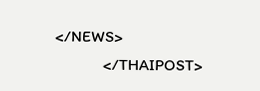</NEWS>
            </THAIPOST>